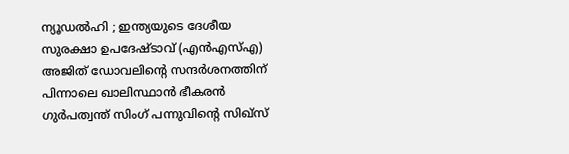ന്യൂഡൽഹി ; ഇന്ത്യയുടെ ദേശീയ സുരക്ഷാ ഉപദേഷ്ടാവ് (എൻഎസ്എ) അജിത് ഡോവലിന്റെ സന്ദർശനത്തിന് പിന്നാലെ ഖാലിസ്ഥാൻ ഭീകരൻ ഗുർപത്വന്ത് സിംഗ് പന്നുവിന്റെ സിഖ്സ്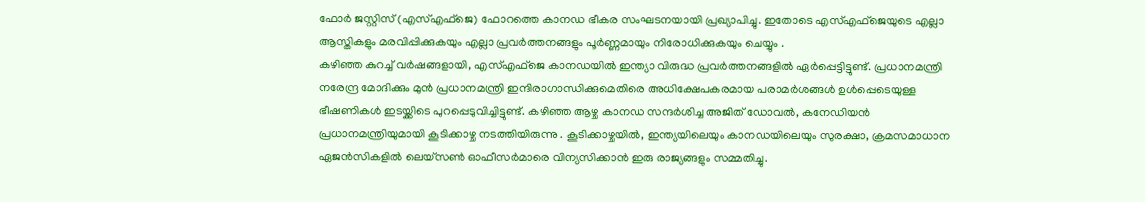ഫോർ ജസ്റ്റിസ് (എസ്എഫ്ജെ) ഫോറത്തെ കാനഡ ഭീകര സംഘടനയായി പ്രഖ്യാപിച്ചു. ഇതോടെ എസ്എഫ്ജെയുടെ എല്ലാ ആസ്തികളും മരവിപ്പിക്കുകയും എല്ലാ പ്രവർത്തനങ്ങളും പൂർണ്ണമായും നിരോധിക്കുകയും ചെയ്യും .
കഴിഞ്ഞ കുറച്ച് വർഷങ്ങളായി, എസ്എഫ്ജെ കാനഡയിൽ ഇന്ത്യാ വിരുദ്ധ പ്രവർത്തനങ്ങളിൽ ഏർപ്പെട്ടിട്ടുണ്ട്. പ്രധാനമന്ത്രി നരേന്ദ്ര മോദിക്കും മുൻ പ്രധാനമന്ത്രി ഇന്ദിരാഗാന്ധിക്കുമെതിരെ അധിക്ഷേപകരമായ പരാമർശങ്ങൾ ഉൾപ്പെടെയുള്ള ഭീഷണികൾ ഇടയ്ക്കിടെ പുറപ്പെടുവിച്ചിട്ടുണ്ട്. കഴിഞ്ഞ ആഴ്ച കാനഡ സന്ദർശിച്ച അജിത് ഡോവൽ, കനേഡിയൻ പ്രധാനമന്ത്രിയുമായി കൂടിക്കാഴ്ച നടത്തിയിരുന്നു . കൂടിക്കാഴ്ചയിൽ, ഇന്ത്യയിലെയും കാനഡയിലെയും സുരക്ഷാ, ക്രമസമാധാന ഏജൻസികളിൽ ലെയ്സൺ ഓഫീസർമാരെ വിന്യസിക്കാൻ ഇരു രാജ്യങ്ങളും സമ്മതിച്ചു.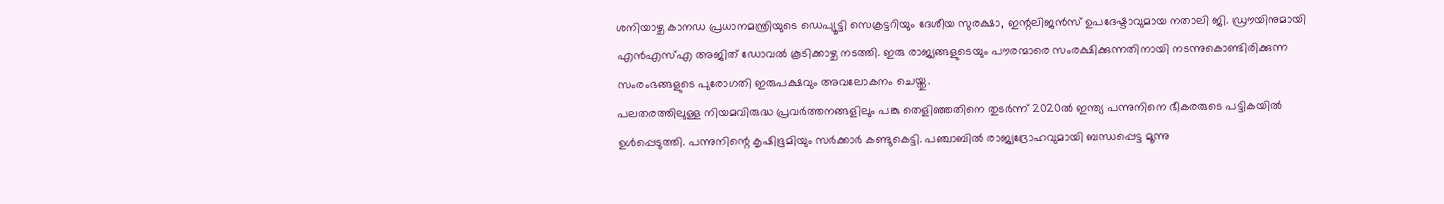ശനിയാഴ്ച കാനഡ പ്രധാനമന്ത്രിയുടെ ഡെപ്യൂട്ടി സെക്രട്ടറിയും ദേശീയ സുരക്ഷാ, ഇന്റലിജൻസ് ഉപദേഷ്ടാവുമായ നതാലി ജി. ഡ്രൗയിനുമായി എൻഎസ്എ അജിത് ഡോവൽ കൂടിക്കാഴ്ച നടത്തി. ഇരു രാജ്യങ്ങളുടെയും പൗരന്മാരെ സംരക്ഷിക്കുന്നതിനായി നടന്നുകൊണ്ടിരിക്കുന്ന സംരംഭങ്ങളുടെ പുരോഗതി ഇരുപക്ഷവും അവലോകനം ചെയ്തു.
പലതരത്തിലുള്ള നിയമവിരുദ്ധ പ്രവർത്തനങ്ങളിലും പങ്കു തെളിഞ്ഞതിനെ തുടർന്ന് 2020ൽ ഇന്ത്യ പന്നുനിനെ ഭീകരരുടെ പട്ടികയിൽ ഉൾപ്പെടുത്തി. പന്നുനിന്റെ കൃഷിഭൂമിയും സർക്കാർ കണ്ടുകെട്ടി. പഞ്ചാബിൽ രാജ്യദ്രോഹവുമായി ബന്ധപ്പെട്ട മൂന്നു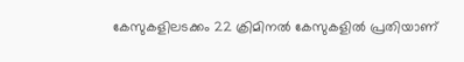കേസുകളിലടക്കം 22 ക്രിമിനൽ കേസുകളിൽ പ്രതിയാണ്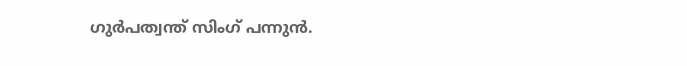ഗുർപത്വന്ത് സിംഗ് പന്നുൻ.